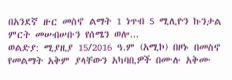በአንደኛ ዙር መስኖ ልማት 1 ነጥብ 5 ሚሊዮን ኩንታል ምርት መሠብሠቡን የሰሜን ወሎ...
ወልድያ: ሚያዚያ 15/2016 ዓ.ም (አሚኮ) በዞኑ በመስኖ የመልማት አቅም ያላቸውን አካባቢዎች በሙሉ አቅሙ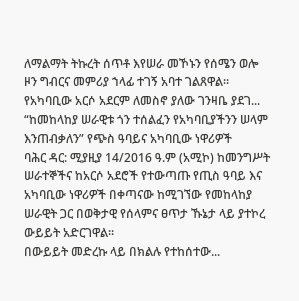ለማልማት ትኩረት ሰጥቶ እየሠራ መኾኑን የሰሜን ወሎ ዞን ግብርና መምሪያ ኀላፊ ተገኝ አባተ ገልጸዋል። የአካባቢው አርሶ አደርም ለመስኖ ያለው ገንዛቤ ያደገ...
“ከመከላከያ ሠራዊቱ ጎን ተሰልፈን የአካባቢያችንን ሠላም እንጠብቃለን” የጭስ ዓባይና አካባቢው ነዋሪዎች
ባሕር ዳር: ሚያዚያ 14/2016 ዓ.ም (አሚኮ) ከመንግሥት ሠራተኞችና ከአርሶ አደሮች የተውጣጡ የጢስ ዓባይ እና አካባቢው ነዋሪዎች በቀጣናው ከሚገኘው የመከላከያ ሠራዊት ጋር በወቅታዊ የሰላምና ፀጥታ ኹኔታ ላይ ያተኮረ ውይይት አድርገዋል።
በውይይት መድረኩ ላይ በክልሉ የተከሰተው...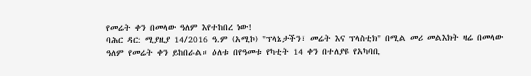የመሬት ቀን በመላው ዓለም እየተከበረ ነው!
ባሕር ዳር: ሚያዚያ 14/2016 ዓ.ም (አሚኮ) "ፕላኔታችን፣ መሬት እና ፕላስቲክ" በሚል መሪ መልእክት ዛሬ በመላው ዓለም የመሬት ቀን ይከበራል። ዕለቱ በየዓመቱ የካቲት 14 ቀን በተለያዩ የአካባቢ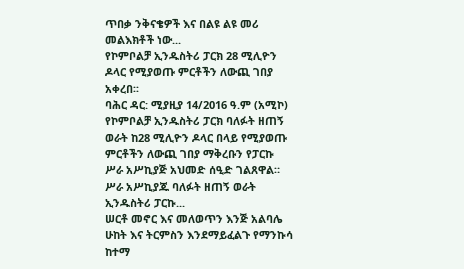ጥበቃ ንቅናቄዎች እና በልዩ ልዩ መሪ መልእክቶች ነው...
የኮምቦልቻ ኢንዱስትሪ ፓርክ 28 ሚሊዮን ዶላር የሚያወጡ ምርቶችን ለውጪ ገበያ አቀረበ፡፡
ባሕር ዳር: ሚያዚያ 14/2016 ዓ.ም (አሚኮ) የኮምቦልቻ ኢንዱስትሪ ፓርክ ባለፉት ዘጠኝ ወራት ከ28 ሚሊዮን ዶላር በላይ የሚያወጡ ምርቶችን ለውጪ ገበያ ማቅረቡን የፓርኩ ሥራ አሥኪያጅ አህመድ ሰዒድ ገልጸዋል። ሥራ አሥኪያጁ ባለፉት ዘጠኝ ወራት ኢንዱስትሪ ፓርኩ...
ሠርቶ መኖር እና መለወጥን እንጅ አልባሌ ሁከት እና ትርምስን እንደማይፈልጉ የማንኩሳ ከተማ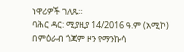ነዋሪዎች ገለጹ።
ባሕር ዳር: ሚያዚያ 14/2016 ዓ.ም (አሚኮ) በምዕራብ ጎጃም ዞን የማንኩሳ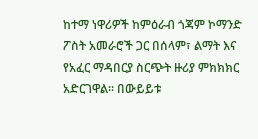ከተማ ነዋሪዎች ከምዕራብ ጎጃም ኮማንድ ፖስት አመራሮች ጋር በሰላም፣ ልማት እና የአፈር ማዳበርያ ስርጭት ዙሪያ ምክክክር አድርገዋል። በውይይቱ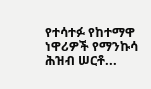የተሳተፉ የከተማዋ ነዋሪዎች የማንኩሳ ሕዝብ ሠርቶ...